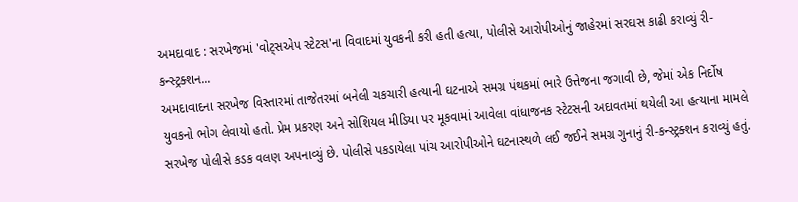અમદાવાદ : સરખેજમાં 'વોટ્સએપ સ્ટેટસ'ના વિવાદમાં યુવકની કરી હતી હત્યા, પોલીસે આરોપીઓનું જાહેરમાં સરઘસ કાઢી કરાવ્યું રી-કન્સ્ટ્રક્શન...
અમદાવાદના સરખેજ વિસ્તારમાં તાજેતરમાં બનેલી ચકચારી હત્યાની ઘટનાએ સમગ્ર પંથકમાં ભારે ઉત્તેજના જગાવી છે, જેમાં એક નિર્દોષ યુવકનો ભોગ લેવાયો હતો. પ્રેમ પ્રકરણ અને સોશિયલ મીડિયા પર મૂકવામાં આવેલા વાંધાજનક સ્ટેટસની અદાવતમાં થયેલી આ હત્યાના મામલે સરખેજ પોલીસે કડક વલણ અપનાવ્યું છે. પોલીસે પકડાયેલા પાંચ આરોપીઓને ઘટનાસ્થળે લઈ જઈને સમગ્ર ગુનાનું રી-કન્સ્ટ્રક્શન કરાવ્યું હતું.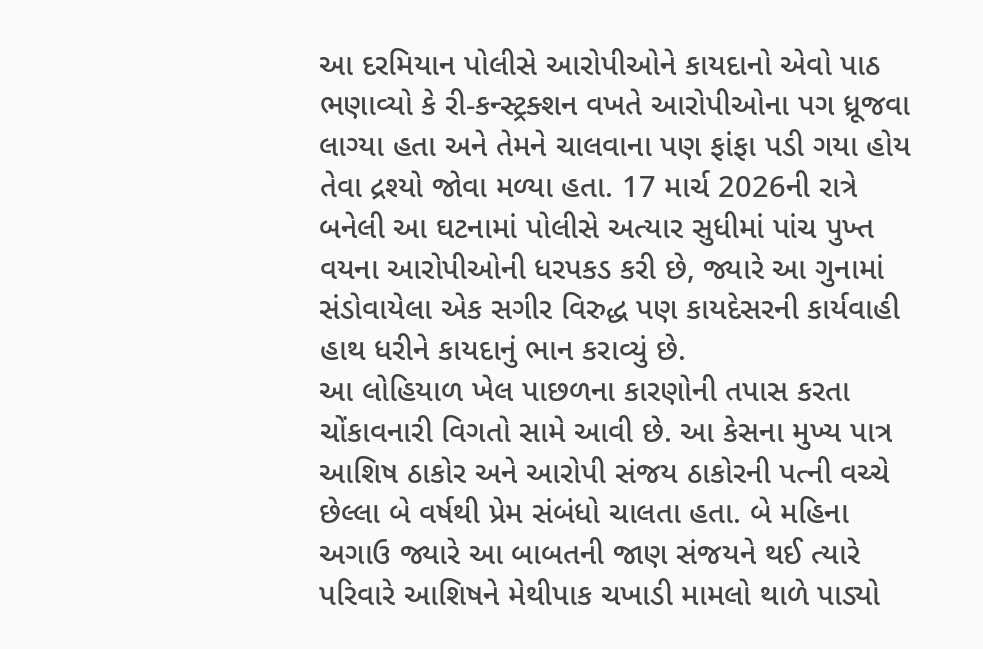આ દરમિયાન પોલીસે આરોપીઓને કાયદાનો એવો પાઠ ભણાવ્યો કે રી-કન્સ્ટ્રક્શન વખતે આરોપીઓના પગ ધ્રૂજવા લાગ્યા હતા અને તેમને ચાલવાના પણ ફાંફા પડી ગયા હોય તેવા દ્રશ્યો જોવા મળ્યા હતા. 17 માર્ચ 2026ની રાત્રે બનેલી આ ઘટનામાં પોલીસે અત્યાર સુધીમાં પાંચ પુખ્ત વયના આરોપીઓની ધરપકડ કરી છે, જ્યારે આ ગુનામાં સંડોવાયેલા એક સગીર વિરુદ્ધ પણ કાયદેસરની કાર્યવાહી હાથ ધરીને કાયદાનું ભાન કરાવ્યું છે.
આ લોહિયાળ ખેલ પાછળના કારણોની તપાસ કરતા ચોંકાવનારી વિગતો સામે આવી છે. આ કેસના મુખ્ય પાત્ર આશિષ ઠાકોર અને આરોપી સંજય ઠાકોરની પત્ની વચ્ચે છેલ્લા બે વર્ષથી પ્રેમ સંબંધો ચાલતા હતા. બે મહિના અગાઉ જ્યારે આ બાબતની જાણ સંજયને થઈ ત્યારે પરિવારે આશિષને મેથીપાક ચખાડી મામલો થાળે પાડ્યો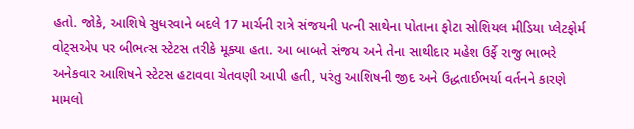હતો. જોકે, આશિષે સુધરવાને બદલે 17 માર્ચની રાત્રે સંજયની પત્ની સાથેના પોતાના ફોટા સોશિયલ મીડિયા પ્લેટફોર્મ વોટ્સએપ પર બીભત્સ સ્ટેટસ તરીકે મૂક્યા હતા. આ બાબતે સંજય અને તેના સાથીદાર મહેશ ઉર્ફે રાજુ ભાભરે અનેકવાર આશિષને સ્ટેટસ હટાવવા ચેતવણી આપી હતી, પરંતુ આશિષની જીદ અને ઉદ્ધતાઈભર્યા વર્તનને કારણે મામલો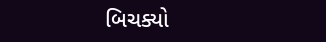બિચક્યો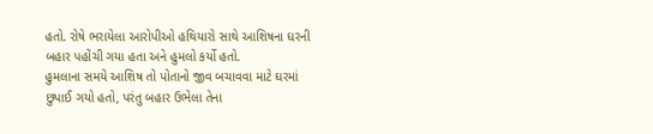હતો. રોષે ભરાયેલા આરોપીઓ હથિયારો સાથે આશિષના ઘરની બહાર પહોંચી ગયા હતા અને હુમલો કર્યો હતો.
હુમલાના સમયે આશિષ તો પોતાનો જીવ બચાવવા માટે ઘરમાં છુપાઈ ગયો હતો, પરંતુ બહાર ઉભેલા તેના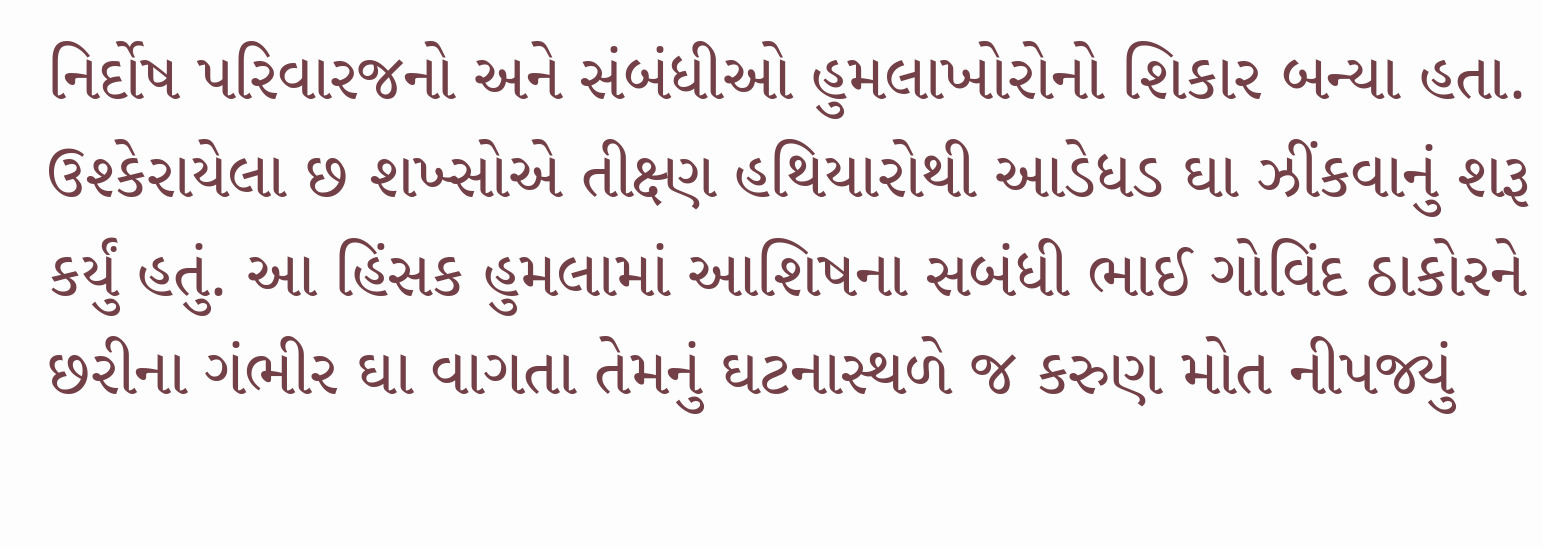નિર્દોષ પરિવારજનો અને સંબંધીઓ હુમલાખોરોનો શિકાર બન્યા હતા. ઉશ્કેરાયેલા છ શખ્સોએ તીક્ષ્ણ હથિયારોથી આડેધડ ઘા ઝીંકવાનું શરૂ કર્યું હતું. આ હિંસક હુમલામાં આશિષના સબંધી ભાઈ ગોવિંદ ઠાકોરને છરીના ગંભીર ઘા વાગતા તેમનું ઘટનાસ્થળે જ કરુણ મોત નીપજ્યું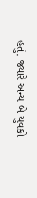હતું. જ્યારે અન્ય બે યુવકો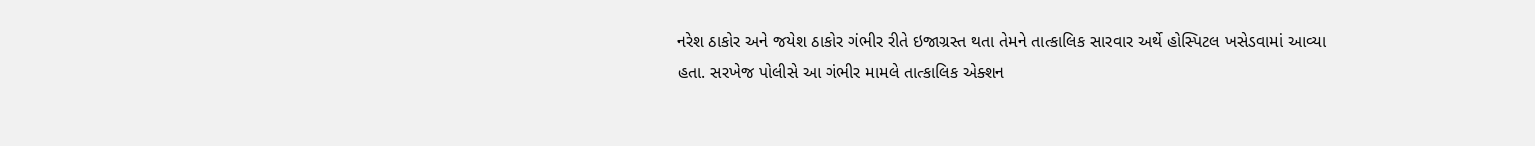નરેશ ઠાકોર અને જયેશ ઠાકોર ગંભીર રીતે ઇજાગ્રસ્ત થતા તેમને તાત્કાલિક સારવાર અર્થે હોસ્પિટલ ખસેડવામાં આવ્યા હતા. સરખેજ પોલીસે આ ગંભીર મામલે તાત્કાલિક એક્શન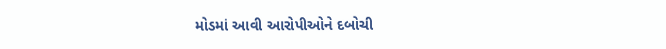મોડમાં આવી આરોપીઓને દબોચી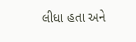લીધા હતા અને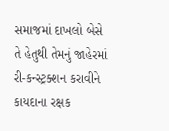સમાજમાં દાખલો બેસે તે હેતુથી તેમનું જાહેરમાં રી-કન્સ્ટ્રક્શન કરાવીને કાયદાના રક્ષક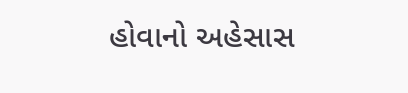હોવાનો અહેસાસ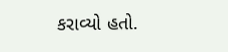કરાવ્યો હતો.